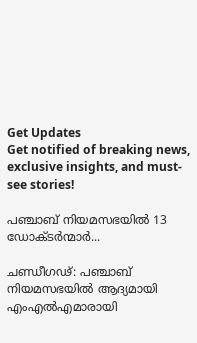Get Updates
Get notified of breaking news, exclusive insights, and must-see stories!

പഞ്ചാബ് നിയമസഭയിൽ 13 ഡോക്‌ടർന്മാർ...

ചണ്ഡീഗഢ്: പഞ്ചാബ് നിയമസഭയിൽ ആദ്യമായി എംഎൽഎമാരായി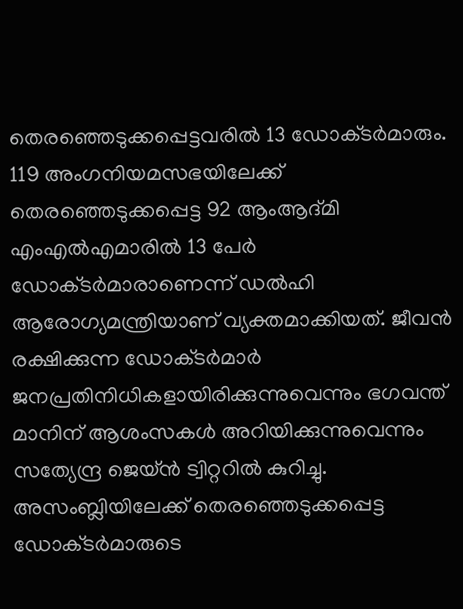തെരഞ്ഞെടുക്കപ്പെട്ടവരിൽ 13 ഡോക്‌ടർമാരും. 119 അംഗനിയമസഭയിലേക്ക് തെരഞ്ഞെടുക്കപ്പെട്ട 92 ആംആദ്‌മി എംഎൽഎമാരിൽ 13 പേർ ഡോക്‌ടർമാരാണെന്ന് ഡൽഹി ആരോഗ്യമന്ത്രിയാണ് വ്യക്തമാക്കിയത്. ജീവൻ രക്ഷിക്കുന്ന ഡോക്‌ടർമാർ ജനപ്രതിനിധികളായിരിക്കുന്നുവെന്നും ഭഗവന്ത് മാനിന് ആശംസകൾ അറിയിക്കുന്നുവെന്നും സത്യേന്ദ്ര ജെയ്‌ൻ ട്വിറ്ററിൽ കുറിച്ചു. അസംബ്ലിയിലേക്ക് തെരഞ്ഞെടുക്കപ്പെട്ട ഡോക്‌ടർമാരുടെ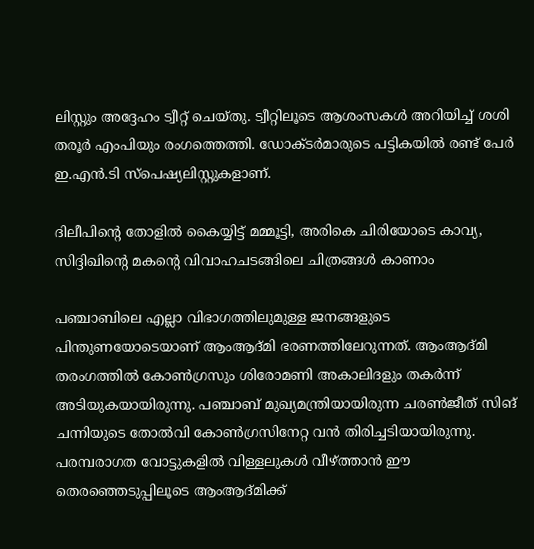ലിസ്റ്റും അദ്ദേഹം ട്വീറ്റ് ചെയ്‌തു. ട്വീറ്റിലൂടെ ആശംസകൾ അറിയിച്ച് ശശി തരൂർ എംപിയും രംഗത്തെത്തി. ഡോക്‌ടർമാരുടെ പട്ടികയിൽ രണ്ട് പേർ ഇ.എൻ.ടി സ്‌പെഷ്യലിസ്റ്റുകളാണ്.

ദിലീപിന്റെ തോളിൽ കൈയ്യിട്ട് മമ്മൂട്ടി, അരികെ ചിരിയോടെ കാവ്യ, സിദ്ദിഖിന്റെ മകന്റെ വിവാഹചടങ്ങിലെ ചിത്രങ്ങൾ കാണാം

പഞ്ചാബിലെ എല്ലാ വിഭാഗത്തിലുമുള്ള ജനങ്ങളുടെ പിന്തുണയോടെയാണ് ആംആദ്‌മി ഭരണത്തിലേറുന്നത്. ആംആദ്‌മി തരംഗത്തിൽ കോൺഗ്രസും ശിരോമണി അകാലിദളും തകർന്ന് അടിയുകയായിരുന്നു. പഞ്ചാബ് മുഖ്യമന്ത്രിയായിരുന്ന ചരൺജീത് സിങ് ചന്നിയുടെ തോൽവി കോൺഗ്രസിനേറ്റ വൻ തിരിച്ചടിയായിരുന്നു. പരമ്പരാഗത വോട്ടുകളിൽ വിള്ളലുകൾ വീഴ്‌ത്താൻ ഈ തെരഞ്ഞെടുപ്പിലൂടെ ആംആദ്‌മിക്ക്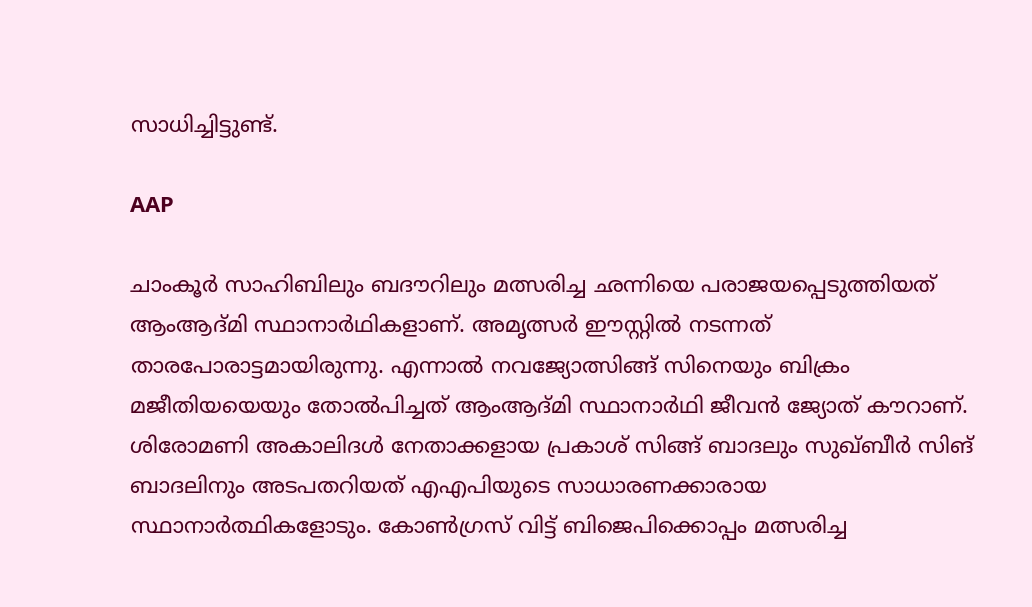സാധിച്ചിട്ടുണ്ട്.

AAP

ചാംകൂർ സാഹിബിലും ബദൗറിലും മത്സരിച്ച ഛന്നിയെ പരാജയപ്പെടുത്തിയത് ആംആദ്‌മി സ്ഥാനാർഥികളാണ്. അമൃത്സർ ഈസ്റ്റിൽ നടന്നത് താരപോരാട്ടമായിരുന്നു. എന്നാൽ നവജ്യോത്സിങ്ങ് സിനെയും ബിക്രം മജീതിയയെയും തോൽപിച്ചത് ആംആദ്‌മി സ്ഥാനാർഥി ജീവൻ ജ്യോത് കൗറാണ്. ശിരോമണി അകാലിദൾ നേതാക്കളായ പ്രകാശ് സിങ്ങ് ബാദലും സുഖ്ബീർ സിങ് ബാദലിനും അടപതറിയത് എഎപിയുടെ സാധാരണക്കാരായ സ്ഥാനാർത്ഥികളോടും. കോൺഗ്രസ് വിട്ട് ബിജെപിക്കൊപ്പം മത്സരിച്ച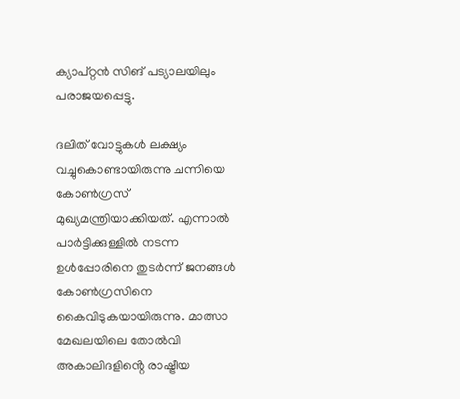ക്യാപ്റ്റൻ സിങ് പട്യാലയിലും പരാജയപ്പെട്ടു.

ദലിത്‌ വോട്ടുകൾ ലക്ഷ്യം വച്ചുകൊണ്ടായിരുന്നു ചന്നിയെ കോൺഗ്രസ് മുഖ്യമന്ത്രിയാക്കിയത്. എന്നാൽ പാർട്ടിക്കുള്ളിൽ നടന്ന ഉൾപ്പോരിനെ തുടർന്ന് ജനങ്ങൾ കോൺഗ്രസിനെ കൈവിടുകയായിരുന്നു. മാത്സാ മേഖലയിലെ തോൽവി അകാലിദളിൻ്റെ രാഷ്ട്രീയ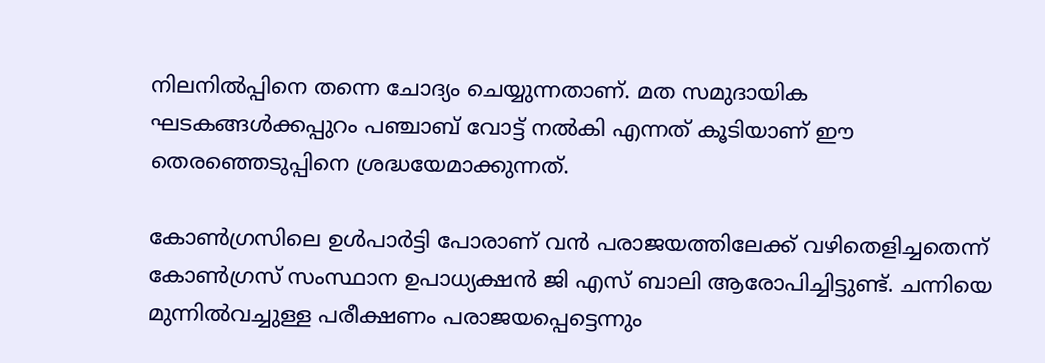നിലനിൽപ്പിനെ തന്നെ ചോദ്യം ചെയ്യുന്നതാണ്. മത സമുദായിക ഘടകങ്ങൾക്കപ്പുറം പഞ്ചാബ് വോട്ട് നൽകി എന്നത് കൂടിയാണ് ഈ തെരഞ്ഞെടുപ്പിനെ ശ്രദ്ധയേമാക്കുന്നത്.

കോൺഗ്രസിലെ ഉൾപാർട്ടി പോരാണ് വൻ പരാജയത്തിലേക്ക് വഴിതെളിച്ചതെന്ന് കോൺഗ്രസ് സംസ്ഥാന ഉപാധ്യക്ഷൻ ജി എസ് ബാലി ആരോപിച്ചിട്ടുണ്ട്. ചന്നിയെ മുന്നിൽവച്ചുള്ള പരീക്ഷണം പരാജയപ്പെട്ടെന്നും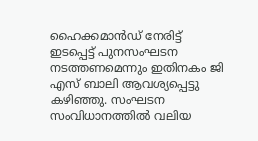ഹൈക്കമാൻഡ് നേരിട്ട് ഇടപ്പെട്ട് പുനസംഘടന നടത്തണമെന്നും ഇതിനകം ജി എസ് ബാലി ആവശ്യപ്പെട്ടു കഴിഞ്ഞു. സംഘടന സംവിധാനത്തിൽ വലിയ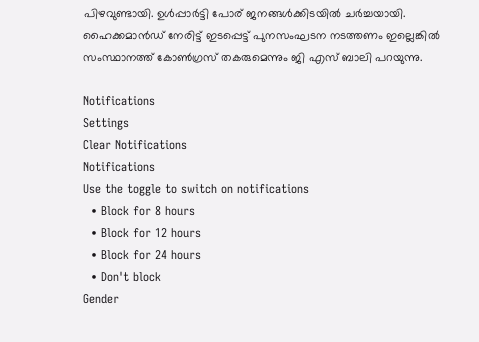പിഴവുണ്ടായി. ഉള്‍പ്പാര്‍ട്ടി പോര് ജനങ്ങൾക്കിടയിൽ ചർച്ചയായി. ഹൈക്കമാൻഡ് നേരിട്ട് ഇടപ്പെട്ട് പുനസംഘടന നടത്തണം ഇല്ലെങ്കിൽ സംസ്ഥാനത്ത് കോൺഗ്രസ് തകരുമെന്നും ജി എസ്‌ ബാലി പറയുന്നു.

Notifications
Settings
Clear Notifications
Notifications
Use the toggle to switch on notifications
  • Block for 8 hours
  • Block for 12 hours
  • Block for 24 hours
  • Don't block
Gender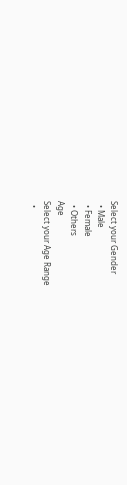Select your Gender
  • Male
  • Female
  • Others
Age
Select your Age Range
  •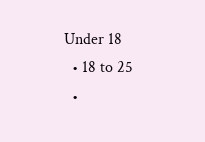Under 18
  • 18 to 25
  •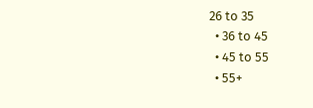26 to 35
  • 36 to 45
  • 45 to 55
  • 55+